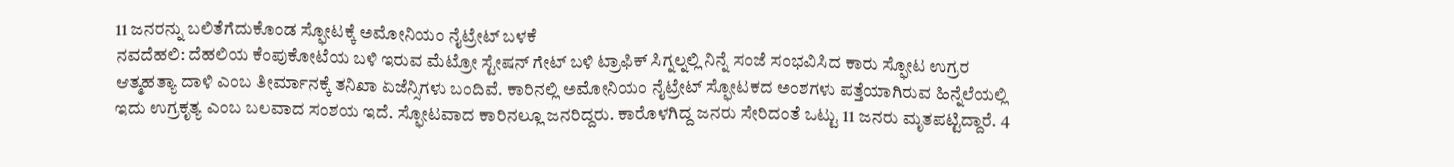11 ಜನರನ್ನು ಬಲಿತೆಗೆದುಕೊಂಡ ಸ್ಫೋಟಕ್ಕೆ ಅಮೋನಿಯಂ ನೈಟ್ರೇಟ್ ಬಳಕೆ
ನವದೆಹಲಿ: ದೆಹಲಿಯ ಕೆಂಪುಕೋಟೆಯ ಬಳಿ ಇರುವ ಮೆಟ್ರೋ ಸ್ಟೇಷನ್ ಗೇಟ್ ಬಳಿ ಟ್ರಾಫಿಕ್ ಸಿಗ್ನಲ್ನಲ್ಲಿ ನಿನ್ನೆ ಸಂಜೆ ಸಂಭವಿಸಿದ ಕಾರು ಸ್ಫೋಟ ಉಗ್ರರ ಆತ್ಮಹತ್ಯಾ ದಾಳಿ ಎಂಬ ತೀರ್ಮಾನಕ್ಕೆ ತನಿಖಾ ಏಜೆನ್ಸಿಗಳು ಬಂದಿವೆ. ಕಾರಿನಲ್ಲಿ ಅಮೋನಿಯಂ ನೈಟ್ರೇಟ್ ಸ್ಫೋಟಕದ ಅಂಶಗಳು ಪತ್ತೆಯಾಗಿರುವ ಹಿನ್ನೆಲೆಯಲ್ಲಿ ಇದು ಉಗ್ರಕೃತ್ಯ ಎಂಬ ಬಲವಾದ ಸಂಶಯ ಇದೆ. ಸ್ಫೋಟವಾದ ಕಾರಿನಲ್ಲೂ ಜನರಿದ್ದರು. ಕಾರೊಳಗಿದ್ದ ಜನರು ಸೇರಿದಂತೆ ಒಟ್ಟು 11 ಜನರು ಮೃತಪಟ್ಟಿದ್ದಾರೆ. 4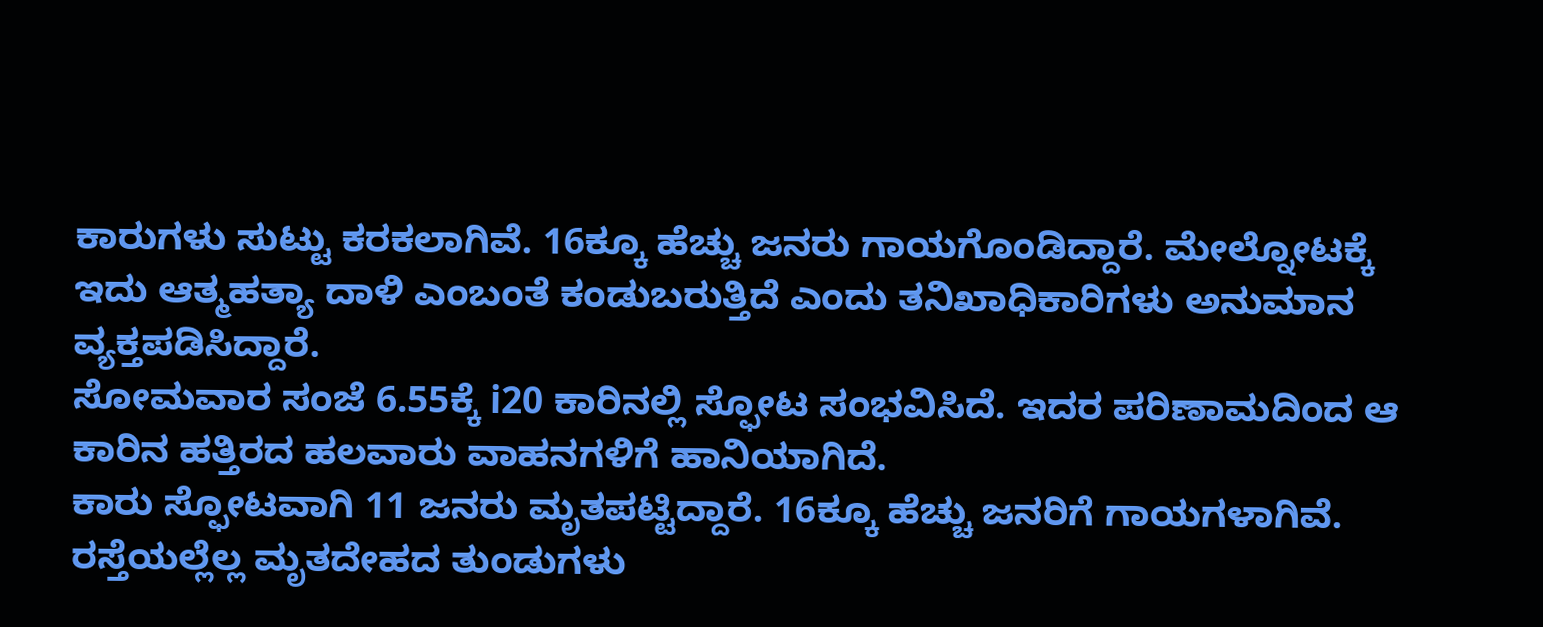ಕಾರುಗಳು ಸುಟ್ಟು ಕರಕಲಾಗಿವೆ. 16ಕ್ಕೂ ಹೆಚ್ಚು ಜನರು ಗಾಯಗೊಂಡಿದ್ದಾರೆ. ಮೇಲ್ನೋಟಕ್ಕೆ ಇದು ಆತ್ಮಹತ್ಯಾ ದಾಳಿ ಎಂಬಂತೆ ಕಂಡುಬರುತ್ತಿದೆ ಎಂದು ತನಿಖಾಧಿಕಾರಿಗಳು ಅನುಮಾನ ವ್ಯಕ್ತಪಡಿಸಿದ್ದಾರೆ.
ಸೋಮವಾರ ಸಂಜೆ 6.55ಕ್ಕೆ i20 ಕಾರಿನಲ್ಲಿ ಸ್ಫೋಟ ಸಂಭವಿಸಿದೆ. ಇದರ ಪರಿಣಾಮದಿಂದ ಆ ಕಾರಿನ ಹತ್ತಿರದ ಹಲವಾರು ವಾಹನಗಳಿಗೆ ಹಾನಿಯಾಗಿದೆ.
ಕಾರು ಸ್ಫೋಟವಾಗಿ 11 ಜನರು ಮೃತಪಟ್ಟಿದ್ದಾರೆ. 16ಕ್ಕೂ ಹೆಚ್ಚು ಜನರಿಗೆ ಗಾಯಗಳಾಗಿವೆ. ರಸ್ತೆಯಲ್ಲೆಲ್ಲ ಮೃತದೇಹದ ತುಂಡುಗಳು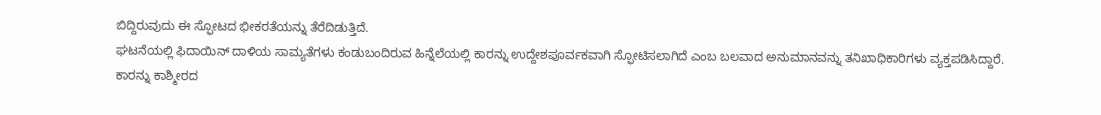ಬಿದ್ದಿರುವುದು ಈ ಸ್ಫೋಟದ ಭೀಕರತೆಯನ್ನು ತೆರೆದಿಡುತ್ತಿದೆ.
ಘಟನೆಯಲ್ಲಿ ಫಿದಾಯಿನ್ ದಾಳಿಯ ಸಾಮ್ಯತೆಗಳು ಕಂಡುಬಂದಿರುವ ಹಿನ್ನೆಲೆಯಲ್ಲಿ ಕಾರನ್ನು ಉದ್ದೇಶಪೂರ್ವಕವಾಗಿ ಸ್ಫೋಟಿಸಲಾಗಿದೆ ಎಂಬ ಬಲವಾದ ಅನುಮಾನವನ್ನು ತನಿಖಾಧಿಕಾರಿಗಳು ವ್ಯಕ್ತಪಡಿಸಿದ್ದಾರೆ. ಕಾರನ್ನು ಕಾಶ್ಮೀರದ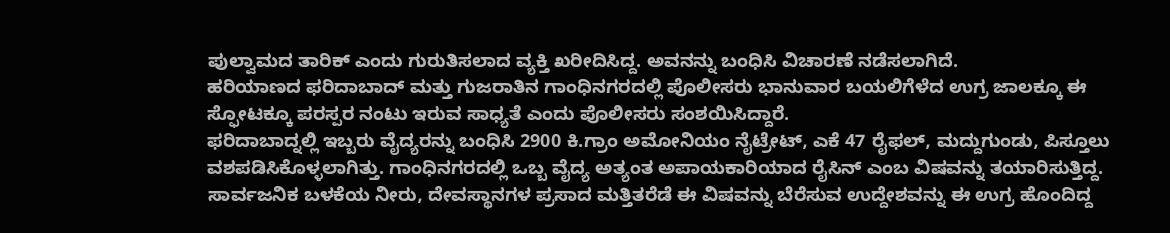ಪುಲ್ವಾಮದ ತಾರಿಕ್ ಎಂದು ಗುರುತಿಸಲಾದ ವ್ಯಕ್ತಿ ಖರೀದಿಸಿದ್ದ. ಅವನನ್ನು ಬಂಧಿಸಿ ವಿಚಾರಣೆ ನಡೆಸಲಾಗಿದೆ.
ಹರಿಯಾಣದ ಫರಿದಾಬಾದ್ ಮತ್ತು ಗುಜರಾತಿನ ಗಾಂಧಿನಗರದಲ್ಲಿ ಪೊಲೀಸರು ಭಾನುವಾರ ಬಯಲಿಗೆಳೆದ ಉಗ್ರ ಜಾಲಕ್ಕೂ ಈ ಸ್ಫೋಟಕ್ಕೂ ಪರಸ್ಪರ ನಂಟು ಇರುವ ಸಾಧ್ಯತೆ ಎಂದು ಪೊಲೀಸರು ಸಂಶಯಿಸಿದ್ದಾರೆ.
ಫರಿದಾಬಾದ್ನಲ್ಲಿ ಇಬ್ಬರು ವೈದ್ಯರನ್ನು ಬಂಧಿಸಿ 2900 ಕಿ.ಗ್ರಾಂ ಅಮೋನಿಯಂ ನೈಟ್ರೇಟ್, ಎಕೆ 47 ರೈಫಲ್, ಮದ್ದುಗುಂಡು, ಪಿಸ್ತೂಲು ವಶಪಡಿಸಿಕೊಳ್ಳಲಾಗಿತ್ತು. ಗಾಂಧಿನಗರದಲ್ಲಿ ಒಬ್ಬ ವೈದ್ಯ ಅತ್ಯಂತ ಅಪಾಯಕಾರಿಯಾದ ರೈಸಿನ್ ಎಂಬ ವಿಷವನ್ನು ತಯಾರಿಸುತ್ತಿದ್ದ. ಸಾರ್ವಜನಿಕ ಬಳಕೆಯ ನೀರು, ದೇವಸ್ಥಾನಗಳ ಪ್ರಸಾದ ಮತ್ತಿತರೆಡೆ ಈ ವಿಷವನ್ನು ಬೆರೆಸುವ ಉದ್ದೇಶವನ್ನು ಈ ಉಗ್ರ ಹೊಂದಿದ್ದ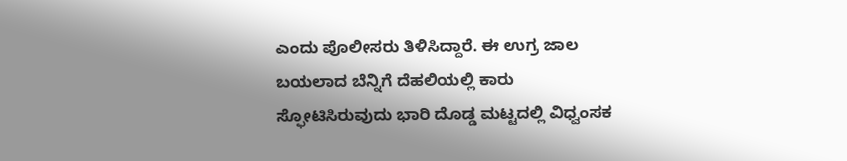ಎಂದು ಪೊಲೀಸರು ತಿಳಿಸಿದ್ದಾರೆ. ಈ ಉಗ್ರ ಜಾಲ ಬಯಲಾದ ಬೆನ್ನಿಗೆ ದೆಹಲಿಯಲ್ಲಿ ಕಾರು ಸ್ಫೋಟಿಸಿರುವುದು ಭಾರಿ ದೊಡ್ಡ ಮಟ್ಟದಲ್ಲಿ ವಿಧ್ವಂಸಕ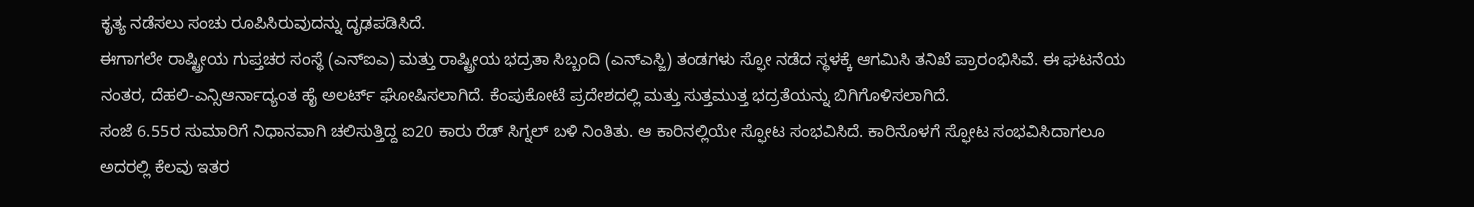ಕೃತ್ಯ ನಡೆಸಲು ಸಂಚು ರೂಪಿಸಿರುವುದನ್ನು ದೃಢಪಡಿಸಿದೆ.
ಈಗಾಗಲೇ ರಾಷ್ಟ್ರೀಯ ಗುಪ್ತಚರ ಸಂಸ್ಥೆ (ಎನ್ಐಎ) ಮತ್ತು ರಾಷ್ಟ್ರೀಯ ಭದ್ರತಾ ಸಿಬ್ಬಂದಿ (ಎನ್ಎಸ್ಜಿ) ತಂಡಗಳು ಸ್ಫೋ ನಡೆದ ಸ್ಥಳಕ್ಕೆ ಆಗಮಿಸಿ ತನಿಖೆ ಪ್ರಾರಂಭಿಸಿವೆ. ಈ ಘಟನೆಯ ನಂತರ, ದೆಹಲಿ-ಎನ್ಸಿಆರ್ನಾದ್ಯಂತ ಹೈ ಅಲರ್ಟ್ ಘೋಷಿಸಲಾಗಿದೆ. ಕೆಂಪುಕೋಟೆ ಪ್ರದೇಶದಲ್ಲಿ ಮತ್ತು ಸುತ್ತಮುತ್ತ ಭದ್ರತೆಯನ್ನು ಬಿಗಿಗೊಳಿಸಲಾಗಿದೆ.
ಸಂಜೆ 6.55ರ ಸುಮಾರಿಗೆ ನಿಧಾನವಾಗಿ ಚಲಿಸುತ್ತಿದ್ದ ಐ20 ಕಾರು ರೆಡ್ ಸಿಗ್ನಲ್ ಬಳಿ ನಿಂತಿತು. ಆ ಕಾರಿನಲ್ಲಿಯೇ ಸ್ಫೋಟ ಸಂಭವಿಸಿದೆ. ಕಾರಿನೊಳಗೆ ಸ್ಫೋಟ ಸಂಭವಿಸಿದಾಗಲೂ ಅದರಲ್ಲಿ ಕೆಲವು ಇತರ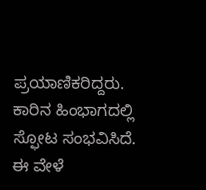ಪ್ರಯಾಣಿಕರಿದ್ದರು. ಕಾರಿನ ಹಿಂಭಾಗದಲ್ಲಿ ಸ್ಫೋಟ ಸಂಭವಿಸಿದೆ. ಈ ವೇಳೆ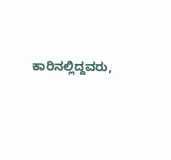ಕಾರಿನಲ್ಲಿದ್ದವರು,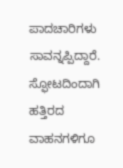ಪಾದಚಾರಿಗಳು ಸಾವನ್ನಪ್ಪಿದ್ದಾರೆ. ಸ್ಫೋಟದಿಂದಾಗಿ ಹತ್ತಿರದ ವಾಹನಗಳಿಗೂ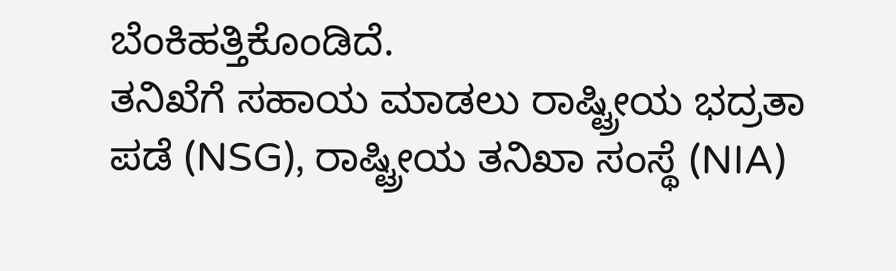ಬೆಂಕಿಹತ್ತಿಕೊಂಡಿದೆ.
ತನಿಖೆಗೆ ಸಹಾಯ ಮಾಡಲು ರಾಷ್ಟ್ರೀಯ ಭದ್ರತಾ ಪಡೆ (NSG), ರಾಷ್ಟ್ರೀಯ ತನಿಖಾ ಸಂಸ್ಥೆ (NIA)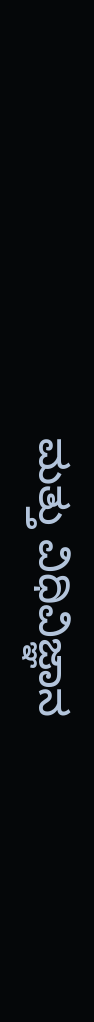ಮತ್ತು ವಿಧಿವಿಜ್ಞಾನ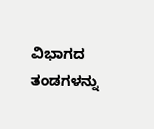ವಿಭಾಗದ ತಂಡಗಳನ್ನು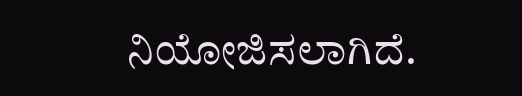ನಿಯೋಜಿಸಲಾಗಿದೆ.